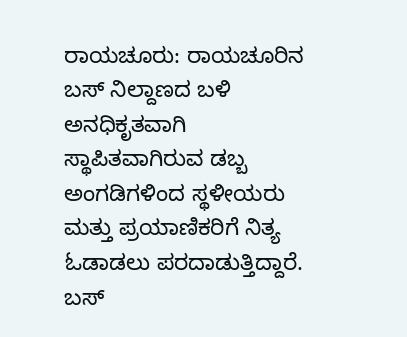ರಾಯಚೂರು: ರಾಯಚೂರಿನ ಬಸ್ ನಿಲ್ದಾಣದ ಬಳಿ ಅನಧಿಕೃತವಾಗಿ ಸ್ಥಾಪಿತವಾಗಿರುವ ಡಬ್ಬ ಅಂಗಡಿಗಳಿಂದ ಸ್ಥಳೀಯರು ಮತ್ತು ಪ್ರಯಾಣಿಕರಿಗೆ ನಿತ್ಯ ಓಡಾಡಲು ಪರದಾಡುತ್ತಿದ್ದಾರೆ. ಬಸ್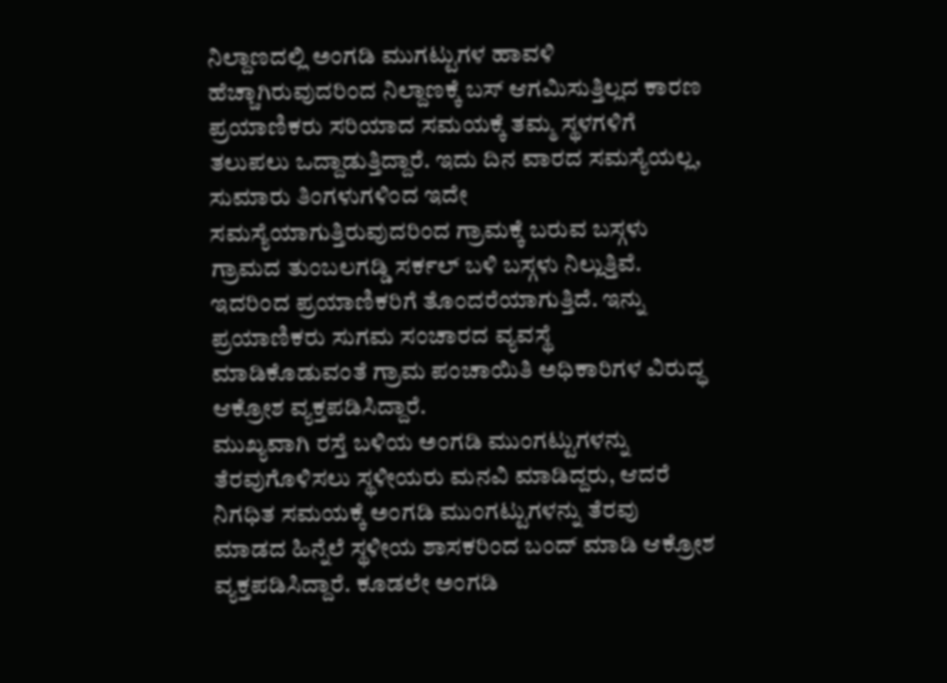ನಿಲ್ದಾಣದಲ್ಲಿ ಅಂಗಡಿ ಮುಗಟ್ಟುಗಳ ಹಾವಳಿ ಹೆಚ್ಚಾಗಿರುವುದರಿಂದ ನಿಲ್ದಾಣಕ್ಕೆ ಬಸ್ ಆಗಮಿಸುತ್ತಿಲ್ಲದ ಕಾರಣ ಪ್ರಯಾಣಿಕರು ಸರಿಯಾದ ಸಮಯಕ್ಕೆ ತಮ್ಮ ಸ್ಥಳಗಳಿಗೆ ತಲುಪಲು ಒದ್ದಾಡುತ್ತಿದ್ದಾರೆ. ಇದು ದಿನ ವಾರದ ಸಮಸ್ಯೆಯಲ್ಲ, ಸುಮಾರು ತಿಂಗಳುಗಳಿಂದ ಇದೇ ಸಮಸ್ಯೆಯಾಗುತ್ತಿರುವುದರಿಂದ ಗ್ರಾಮಕ್ಕೆ ಬರುವ ಬಸ್ಗಳು ಗ್ರಾಮದ ತುಂಬಲಗಡ್ಡಿ ಸರ್ಕಲ್ ಬಳಿ ಬಸ್ಗಳು ನಿಲ್ಲುತ್ತಿವೆ. ಇದರಿಂದ ಪ್ರಯಾಣಿಕರಿಗೆ ತೊಂದರೆಯಾಗುತ್ತಿದೆ. ಇನ್ನು ಪ್ರಯಾಣಿಕರು ಸುಗಮ ಸಂಚಾರದ ವ್ಯವಸ್ಥೆ ಮಾಡಿಕೊಡುವಂತೆ ಗ್ರಾಮ ಪಂಚಾಯಿತಿ ಅಧಿಕಾರಿಗಳ ವಿರುದ್ಧ ಆಕ್ರೋಶ ವ್ಯಕ್ತಪಡಿಸಿದ್ದಾರೆ.
ಮುಖ್ಯವಾಗಿ ರಸ್ತೆ ಬಳಿಯ ಅಂಗಡಿ ಮುಂಗಟ್ಟುಗಳನ್ನು ತೆರವುಗೊಳಿಸಲು ಸ್ಥಳೀಯರು ಮನವಿ ಮಾಡಿದ್ದರು, ಆದರೆ ನಿಗಧಿತ ಸಮಯಕ್ಕೆ ಅಂಗಡಿ ಮುಂಗಟ್ಟುಗಳನ್ನು ತೆರವು ಮಾಡದ ಹಿನ್ನೆಲೆ ಸ್ಥಳೀಯ ಶಾಸಕರಿಂದ ಬಂದ್ ಮಾಡಿ ಆಕ್ರೋಶ ವ್ಯಕ್ತಪಡಿಸಿದ್ದಾರೆ. ಕೂಡಲೇ ಅಂಗಡಿ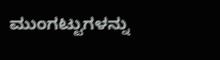ಮುಂಗಟ್ಟುಗಳನ್ನು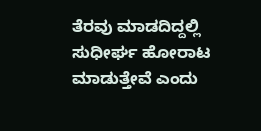ತೆರವು ಮಾಡದಿದ್ದಲ್ಲಿ ಸುಧೀರ್ಘ ಹೋರಾಟ ಮಾಡುತ್ತೇವೆ ಎಂದು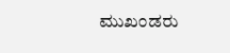ಮುಖಂಡರು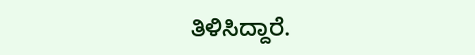ತಿಳಿಸಿದ್ದಾರೆ.